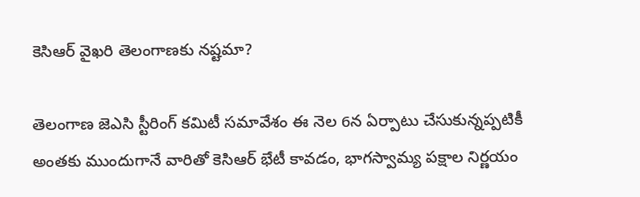కెసిఆర్ వైఖరి తెలంగాణకు నష్టమా?

తెలంగాణ జెఎసి స్టీరింగ్ కమిటీ సమావేశం ఈ నెల 6న ఏర్పాటు చేసుకున్నప్పటికీ అంతకు ముందుగానే వారితో కెసిఆర్ భేటీ కావడం, భాగస్వామ్య పక్షాల నిర్ణయం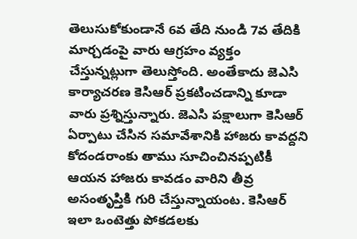తెలుసుకోకుండానే 6వ తేది నుండి 7వ తేదికి మార్చడంపై వారు ఆగ్రహం వ్యక్తం చేస్తున్నట్లుగా తెలుస్తోంది. అంతేకాదు జెఎసి కార్యాచరణ కెసిఆర్ ప్రకటించడాన్ని కూడా వారు ప్రశ్నిస్తున్నారు. జెఎసి పక్షాలుగా కెసిఆర్ ఏర్పాటు చేసిన సమావేశానికి హాజరు కావద్దని కోదండరాంకు తాము సూచించినప్పటికీ ఆయన హాజరు కావడం వారిని తీవ్ర అసంతృప్తికి గురి చేస్తున్నాయంట. కెసిఆర్ ఇలా ఒంటెత్తు పోకడలకు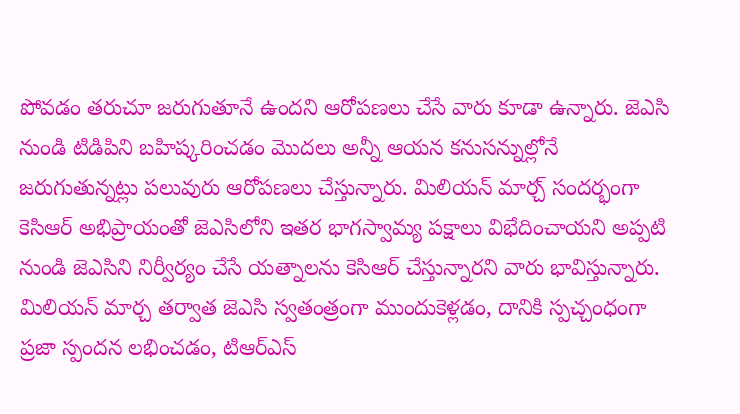పోవడం తరుచూ జరుగుతూనే ఉందని ఆరోపణలు చేసే వారు కూడా ఉన్నారు. జెఎసి నుండి టిడిపిని బహిష్కరించడం మొదలు అన్నీ ఆయన కనుసన్నుల్లోనే జరుగుతున్నట్లు పలువురు ఆరోపణలు చేస్తున్నారు. మిలియన్ మార్చ్ సందర్భంగా కెసిఆర్ అభిప్రాయంతో జెఎసిలోని ఇతర భాగస్వామ్య పక్షాలు విభేదించాయని అప్పటి నుండి జెఎసిని నిర్వీర్యం చేసే యత్నాలను కెసిఆర్ చేస్తున్నారని వారు భావిస్తున్నారు. మిలియన్ మార్చ తర్వాత జెఎసి స్వతంత్రంగా ముందుకెళ్లడం, దానికి స్పచ్చంధంగా ప్రజా స్పందన లభించడం, టిఆర్ఎస్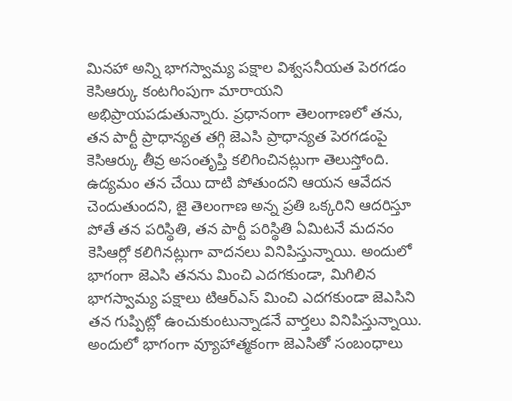మినహా అన్ని భాగస్వామ్య పక్షాల విశ్వసనీయత పెరగడం కెసిఆర్కు కంటగింపుగా మారాయని అభిప్రాయపడుతున్నారు. ప్రధానంగా తెలంగాణలో తను, తన పార్టీ ప్రాధాన్యత తగ్గి జెఎసి ప్రాధాన్యత పెరగడంపై కెసిఆర్కు తీవ్ర అసంతృప్తి కలిగించినట్లుగా తెలుస్తోంది.
ఉద్యమం తన చేయి దాటి పోతుందని ఆయన ఆవేదన చెందుతుందని, జై తెలంగాణ అన్న ప్రతి ఒక్కరిని ఆదరిస్తూ పోతే తన పరిస్థితి, తన పార్టీ పరిస్థితి ఏమిటనే మదనం కెసిఆర్లో కలిగినట్లుగా వాదనలు వినిపిస్తున్నాయి. అందులో భాగంగా జెఎసి తనను మించి ఎదగకుండా, మిగిలిన భాగస్వామ్య పక్షాలు టిఆర్ఎస్ మించి ఎదగకుండా జెఎసిని తన గుప్పిట్లో ఉంచుకుంటున్నాడనే వార్తలు వినిపిస్తున్నాయి. అందులో భాగంగా వ్యూహాత్మకంగా జెఎసితో సంబంధాలు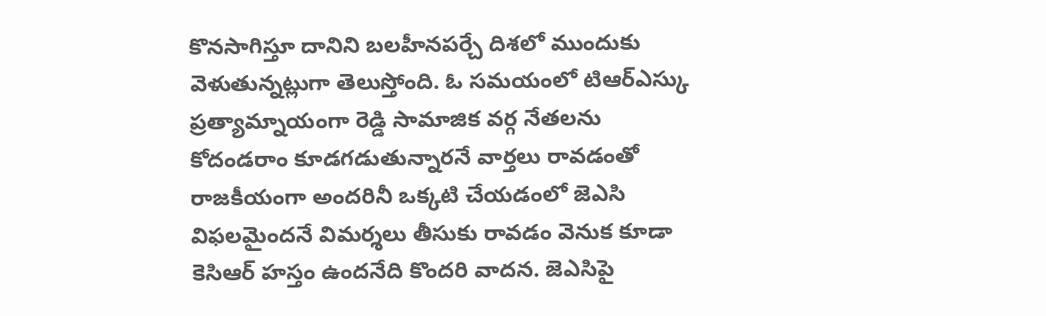కొనసాగిస్తూ దానిని బలహీనపర్చే దిశలో ముందుకు వెళుతున్నట్లుగా తెలుస్తోంది. ఓ సమయంలో టిఆర్ఎస్కు ప్రత్యామ్నాయంగా రెడ్డి సామాజిక వర్గ నేతలను కోదండరాం కూడగడుతున్నారనే వార్తలు రావడంతో రాజకీయంగా అందరినీ ఒక్కటి చేయడంలో జెఎసి విఫలమైందనే విమర్శలు తీసుకు రావడం వెనుక కూడా కెసిఆర్ హస్తం ఉందనేది కొందరి వాదన. జెఎసిపై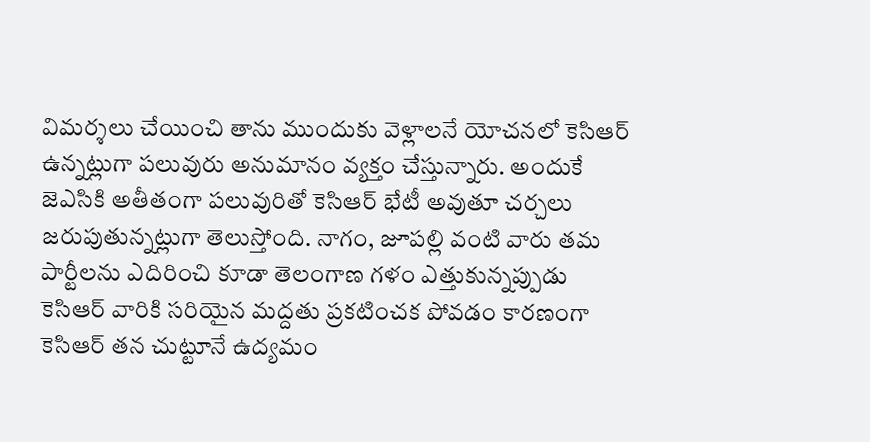విమర్శలు చేయించి తాను ముందుకు వెళ్లాలనే యోచనలో కెసిఆర్ ఉన్నట్లుగా పలువురు అనుమానం వ్యక్తం చేస్తున్నారు. అందుకే జెఎసికి అతీతంగా పలువురితో కెసిఆర్ భేటీ అవుతూ చర్చలు జరుపుతున్నట్లుగా తెలుస్తోంది. నాగం, జూపల్లి వంటి వారు తమ పార్టీలను ఎదిరించి కూడా తెలంగాణ గళం ఎత్తుకున్నప్పుడు కెసిఆర్ వారికి సరియైన మద్దతు ప్రకటించక పోవడం కారణంగా కెసిఆర్ తన చుట్టూనే ఉద్యమం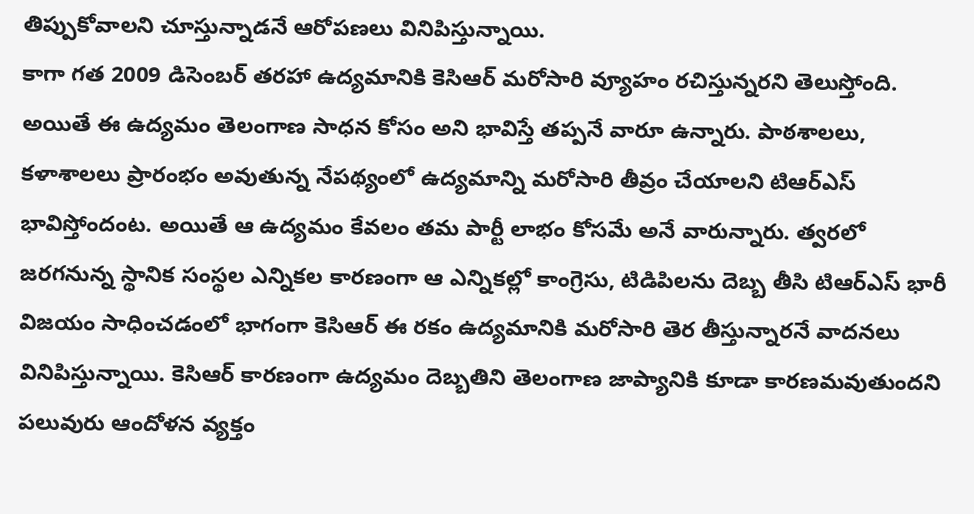తిప్పుకోవాలని చూస్తున్నాడనే ఆరోపణలు వినిపిస్తున్నాయి.
కాగా గత 2009 డిసెంబర్ తరహా ఉద్యమానికి కెసిఆర్ మరోసారి వ్యూహం రచిస్తున్నరని తెలుస్తోంది. అయితే ఈ ఉద్యమం తెలంగాణ సాధన కోసం అని భావిస్తే తప్పనే వారూ ఉన్నారు. పాఠశాలలు, కళాశాలలు ప్రారంభం అవుతున్న నేపథ్యంలో ఉద్యమాన్ని మరోసారి తీవ్రం చేయాలని టిఆర్ఎస్ భావిస్తోందంట. అయితే ఆ ఉద్యమం కేవలం తమ పార్టీ లాభం కోసమే అనే వారున్నారు. త్వరలో జరగనున్న స్థానిక సంస్థల ఎన్నికల కారణంగా ఆ ఎన్నికల్లో కాంగ్రెసు, టిడిపిలను దెబ్బ తీసి టిఆర్ఎస్ భారీ విజయం సాధించడంలో భాగంగా కెసిఆర్ ఈ రకం ఉద్యమానికి మరోసారి తెర తీస్తున్నారనే వాదనలు వినిపిస్తున్నాయి. కెసిఆర్ కారణంగా ఉద్యమం దెబ్బతిని తెలంగాణ జాప్యానికి కూడా కారణమవుతుందని పలువురు ఆందోళన వ్యక్తం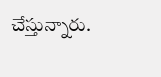చేస్తున్నారు.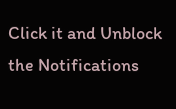Click it and Unblock the Notifications